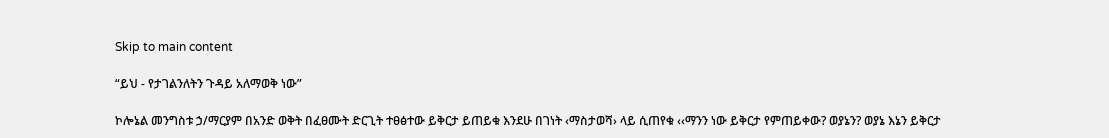Skip to main content

“ይህ - የታገልንለትን ጉዳይ አለማወቅ ነው”

ኮሎኔል መንግስቱ ኃ/ማርያም በአንድ ወቅት በፈፀሙት ድርጊት ተፀፅተው ይቅርታ ይጠይቁ እንደሁ በገነት ‹ማስታወሻ› ላይ ሲጠየቁ ‹‹ማንን ነው ይቅርታ የምጠይቀው? ወያኔን? ወያኔ እኔን ይቅርታ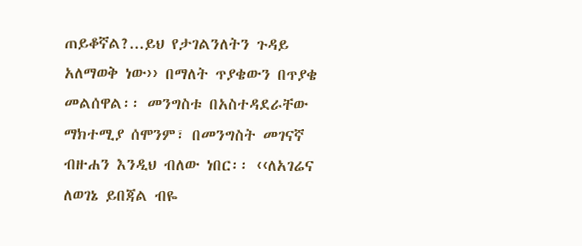ጠይቆኛል?...ይህ የታገልንለትን ጉዳይ አለማወቅ ነው›› በማለት ጥያቄውን በጥያቄ መልሰዋል፡፡ መንግስቱ በአስተዳደራቸው ማክተሚያ ሰሞንም፣ በመንግስት መገናኛ ብዙሐን እንዲህ ብለው ነበር፡፡ ‹‹ለአገሬና ለወገኔ ይበጃል ብዬ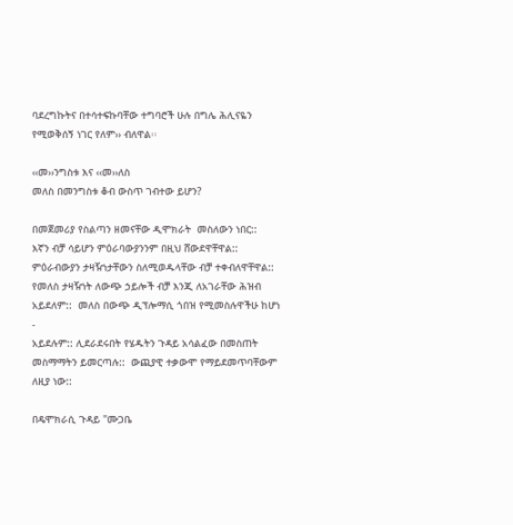ባደረግኩትና በተሳተፍኩባቸው ተግባሮች ሁሉ በግሌ ሕሊናዬን የሚወቅሰኝ ነገር የለም›› ብለዋል፡፡

‹‹መ››ንግስቱ እና ‹‹መ››ለስ
መለስ በመንግስቱ ቆብ ውስጥ ገብተው ይሆን?

በመጀመሪያ የስልጣን ዘመናቸው ዲሞክራት  መስለውን ነበር::
እኛን ብቻ ሳይሆን ምዕራባውያንንም በዚህ ሸውደዋቸዋል::
ምዕራብውያን ታዛዥነታቸውን ስለሚወዱላቸው ብቻ ተቀብለዋቸዋል::
የመለስ ታዛዥነት ለውጭ ኃይሎች ብቻ እንጂ ለአገራቸው ሕዝብ
አይደለም::  መለስ በውጭ ዲፕሎማሲ ጎበዝ የሚመስሉዋችሁ ከሆነ -
አይደሉም:: ሊደራደሩበት የሄዱትን ጉዳይ አሳልፈው በመስጠት
መስማማትን ይመርጣሉ::  ውጪያዊ ተቃውሞ የማይደመጥባቸውም
ለዚያ ነው::

በዴሞክራሲ ጉዳይ "ሙጋቤ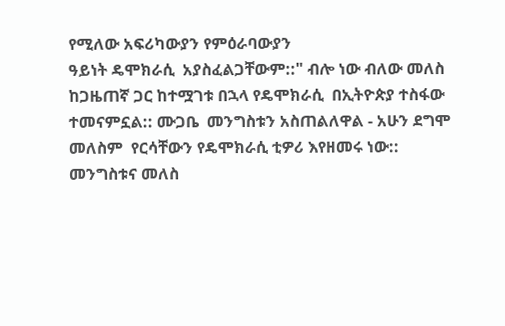የሚለው አፍሪካውያን የምዕራባውያን
ዓይነት ዴሞክራሲ  አያስፈልጋቸውም::" ብሎ ነው ብለው መለስ
ከጋዜጠኛ ጋር ከተሟገቱ በኋላ የዴሞክራሲ  በኢትዮጵያ ተስፋው
ተመናምኗል:: ሙጋቤ  መንግስቱን አስጠልለዋል - አሁን ደግሞ
መለስም  የርሳቸውን የዴሞክራሲ ቲዎሪ እየዘመሩ ነው::
መንግስቱና መለስ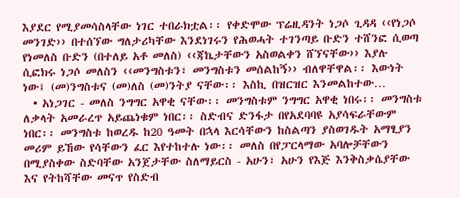እያደር የሚያመሳስላቸው ነገር ተበራክቷል፡፡ የቀድሞው ፕሬዚዳንት ነጋሶ ጊዳዳ ‹‹የነጋሶ መንገድ›› በተሰኘው ግለታሪካቸው እንደነገሩን የሕወሓት ተገንጣይ ቡድን ተሸንፎ ሲወጣ የነመለስ ቡድን (በተለይ አቶ መለስ) ‹‹ጃኬታቸውን አስወልቀን ሸኘናቸው›› እያሉ ሲፎክሩ ነጋሶ መለስን ‹‹መንግስቱን፣ መንግስቱን መሰልከኝ›› ብለዋቸዋል፡፡ እውነት ነው፤ (መ)ንግስቱና (መ)ለስ (መ)ንትያ ናቸው፡፡ እስኪ በዝርዝር እንመልከተው…
  • አነጋገር - መለስ ንግግር አዋቂ ናቸው፡፡ መንግስቱም ንግግር አዋቂ ነበሩ፡፡ መንግስቱ ለቃላት አመራረጥ አይጨነቁም ነበር፡፡ ስድብና ድንፋታ በየአደባባዩ አያሳፍራቸውም ነበር፡፡ መንግስቱ ከወረዱ ከ20 ዓመት በኋላ እርሳቸውን ከስልጣን ያስወገዱት አማፂያን መሪም ይኸው የሳቸውን ፈር እየተከተሉ ነው፡፡ መለስ በየፓርላማው አባሎቻቸውን በሚያስቀው ስድባቸው አንጀታቸው ስለማይርስ - አሁን፣ አሁን የእጅ እንቅስቃሴያቸው እና የትከሻቸው መናጥ የስድብ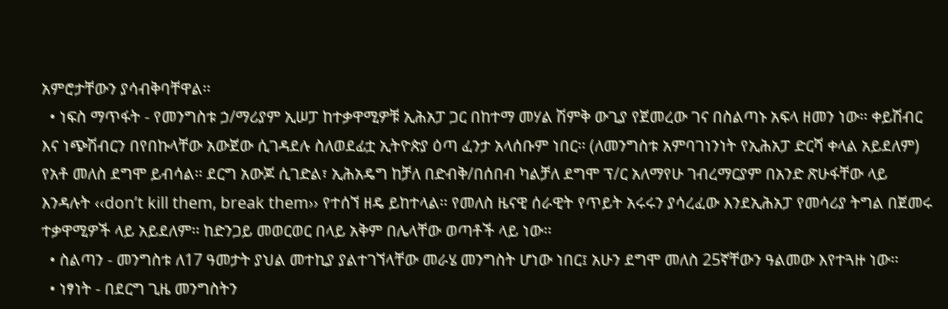አምሮታቸውን ያሳብቅባቸዋል፡፡
  • ነፍስ ማጥፋት - የመንግስቱ ኃ/ማሪያም ኢሠፓ ከተቃዋሚዎቹ ኢሕአፓ ጋር በከተማ መሃል ሽምቅ ውጊያ የጀመረው ገና በስልጣኑ አፍላ ዘመን ነው፡፡ ቀይሽብር እና ነጭሽብርን በየበኩላቸው አውጀው ሲገዳደሉ ስለወደፊቷ ኢትዮጵያ ዕጣ ፈንታ አላሰቡም ነበር፡፡ (ለመንግስቱ አምባገነንነት የኢሕአፓ ድርሻ ቀላል አይደለም) የአቶ መለስ ደግሞ ይብሳል፡፡ ደርግ አውጆ ሲገድል፣ ኢሕአዴግ ከቻለ በድብቅ/በሰበብ ካልቻለ ደግሞ ፕ/ር አለማየሁ ገብረማርያም በአንድ ጽሁፋቸው ላይ እንዳሉት ‹‹don’t kill them, break them›› የተሰኘ ዘዴ ይከተላል፡፡ የመለስ ዜናዊ ሰራዊት የጥይት አሩሩን ያሳረፈው እንደኢሕአፓ የመሳሪያ ትግል በጀመሩ ተቃዋሚዎች ላይ አይደለም፡፡ ከድንጋይ መወርወር በላይ አቅም በሌላቸው ወጣቶች ላይ ነው፡፡
  • ስልጣን - መንግስቱ ለ17 ዓመታት ያህል መተኪያ ያልተገኘላቸው መራሄ መንግስት ሆነው ነበር፤ አሁን ደግሞ መለስ 25ኛቸውን ዓልመው እየተጓዙ ነው፡፡
  • ነፃነት - በደርግ ጊዜ መንግስትን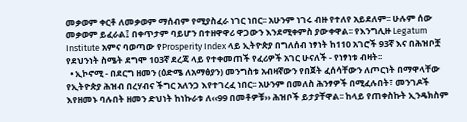መቃወም ቀርቶ ለመቃወም ማሰብም የሚያስፈራ ነገር ነበር፡፡ አሁንም ነገሩ ብዙ የተለየ አይደለም፡፡ ሁሉም ሰው መቃወም ይፈራል፤ በቀጥታም ባይሆን በተዘዋዋሪ ዋጋውን እንደሚቀምስ ያውቀዋል፡፡ የእንግሊዙ Legatum Institute አምና ባወጣው የProsperity Index ላይ ኢትዮጵያ በግለሰብ ነፃነት ከ110 አገሮች 93ኛ እና በሕዝቦቿ የደህንነት ስሜት ደግሞ 103ኛ ደረጃ ላይ የተቀመጠች የፈሪዎች አገር ሁናለች - የነፃነቱ ብዛት፡፡
  • ኢኮኖሚ - በደርግ ዘመን (ዕድሜ ለአማፅያን) መንግስቱ አብዛኛውን የበጀት ፈሰሳቸውን ለጦርነት በማዋላቸው የኢትዮጵያ ሕዝብ በረሃብና ችግር አለንጋ እየተገረፈ ነበር፡፡ አሁንም በመለስ ሕንፃዎች በሚፈሉበት፣ መንገዶች እየዘመኑ ባሉበት ዘመን ድህነት ከነኩራቱ ለ‹‹99 በመቶዎቹ›› ሕዝቦች ይታያቸዋል፡፡ ከላይ የጠቀስኩት ኢንዴክስም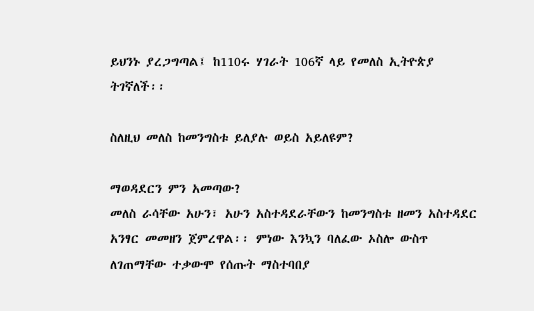ይህንኑ ያረጋግጣል፤ ከ110ሩ ሃገራት 106ኛ ላይ የመለስ ኢትዮጵያ ትገኛለች፡፡

ስለዚህ መለስ ከመንግስቱ ይለያሉ ወይስ አይለዩም?

ማወዳደርን ምን አመጣው?
መለስ ራሳቸው አሁን፣ አሁን አስተዳደራቸውን ከመንግስቱ ዘመን አስተዳደር አንፃር መመዘን ጀምረዋል፡፡ ምነው እንኳን ባለፈው ኦስሎ ውስጥ ለገጠማቸው ተቃውሞ የሰጡት ማስተባበያ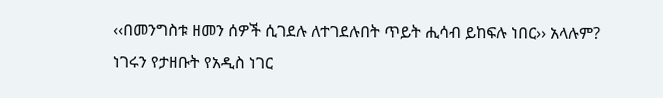‹‹በመንግስቱ ዘመን ሰዎች ሲገደሉ ለተገደሉበት ጥይት ሒሳብ ይከፍሉ ነበር›› አላሉም? ነገሩን የታዘቡት የአዲስ ነገር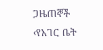ጋዜጠኞች ‹የአገር ቤት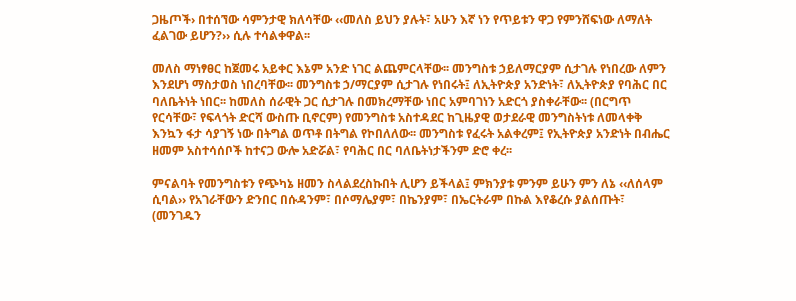ጋዜጦች› በተሰኘው ሳምንታዊ ክለሳቸው ‹‹መለስ ይህን ያሉት፣ አሁን እኛ ነን የጥይቱን ዋጋ የምንሸፍነው ለማለት ፈልገው ይሆን?›› ሲሉ ተሳልቀዋል፡፡

መለስ ማነፃፀር ከጀመሩ አይቀር እኔም አንድ ነገር ልጨምርላቸው፡፡ መንግስቱ ኃይለማርያም ሲታገሉ የነበረው ለምን እንደሆነ ማስታወስ ነበረባቸው፡፡ መንግስቱ ኃ/ማርያም ሲታገሉ የነበሩት፤ ለኢትዮጵያ አንድነት፣ ለኢትዮጵያ የባሕር በር ባለቤትነት ነበር፡፡ ከመለስ ሰራዊት ጋር ሲታገሉ በመክረማቸው ነበር አምባገነን አድርጎ ያስቀራቸው፡፡ (በርግጥ የርሳቸው፣ የፍላጎት ድርሻ ውስጡ ቢኖርም) የመንግስቱ አስተዳደር ከጊዜያዊ ወታደራዊ መንግስትነቱ ለመላቀቅ እንኳን ፋታ ሳያገኝ ነው በትግል ወጥቶ በትግል የኮበለለው፡፡ መንግስቱ የፈሩት አልቀረም፤ የኢትዮጵያ አንድነት በብሔር ዘመም አስተሳሰቦች ከተናጋ ውሎ አድሯል፣ የባሕር በር ባለቤትነታችንም ድሮ ቀረ፡፡

ምናልባት የመንግስቱን የጭካኔ ዘመን ስላልደረስኩበት ሊሆን ይችላል፤ ምክንያቱ ምንም ይሁን ምን ለኔ ‹‹ለሰላም ሲባል›› የአገራቸውን ድንበር በሱዳንም፣ በሶማሌያም፣ በኬንያም፣ በኤርትራም በኩል እየቆረሱ ያልሰጡት፣ (መንገዱን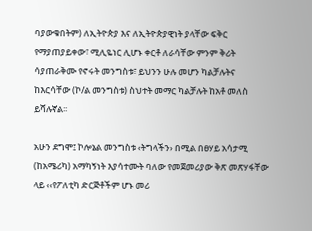ባያውቁበትም) ለኢትዮጵያ እና ለኢትዮጵያዊነት ያላቸው ፍቅር የማያጠያይቀው፣ ሚሊዬነር ሊሆኑ ቀርቶ ለራሳቸው ምንም ቅሪት ሳያጠራቅሙ የኖሩት መንግስቱ፣ ይህንን ሁሉ መሆን ካልቻሉትና ከእርሳቸው (ኮ/ል መንግስቱ) ስህተት መማር ካልቻሉት ከአቶ መለስ ይሻሉኛል፡፡

አሁን ደግሞ፤ ኮሎኔል መንግስቱ ‹ትግላችን› በሚል በፀሃይ አሳታሚ (ከአሜሪካ) አማካኝነት እያሳተሙት ባለው የመጀመሪያው ቅጽ መጽሃፋቸው ላይ ‹‹የፖለቲካ ድርጅቶችም ሆኑ መሪ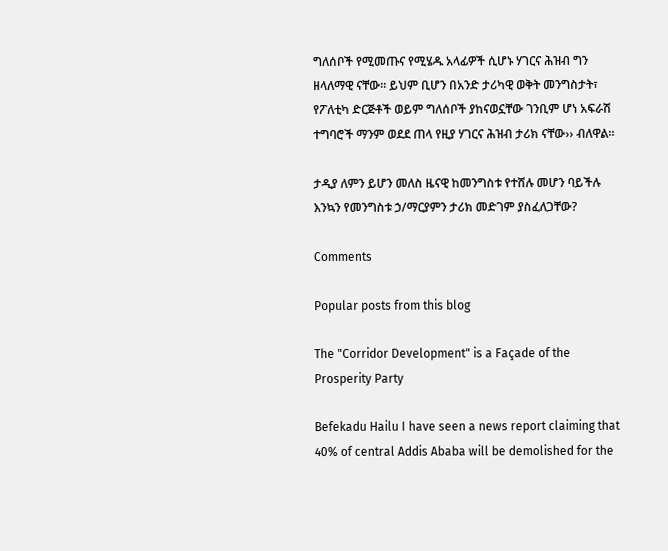ግለሰቦች የሚመጡና የሚሄዱ አላፊዎች ሲሆኑ ሃገርና ሕዝብ ግን ዘላለማዊ ናቸው፡፡ ይህም ቢሆን በአንድ ታሪካዊ ወቅት መንግስታት፣ የፖለቲካ ድርጅቶች ወይም ግለሰቦች ያከናወኗቸው ገንቢም ሆነ አፍራሽ ተግባሮች ማንም ወደደ ጠላ የዚያ ሃገርና ሕዝብ ታሪክ ናቸው›› ብለዋል፡፡

ታዲያ ለምን ይሆን መለስ ዜናዊ ከመንግስቱ የተሸሉ መሆን ባይችሉ እንኳን የመንግስቱ ኃ/ማርያምን ታሪክ መድገም ያስፈለጋቸው?

Comments

Popular posts from this blog

The "Corridor Development" is a Façade of the Prosperity Party

Befekadu Hailu I have seen a news report claiming that 40% of central Addis Ababa will be demolished for the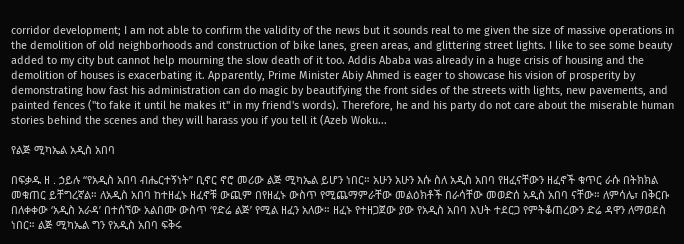corridor development; I am not able to confirm the validity of the news but it sounds real to me given the size of massive operations in the demolition of old neighborhoods and construction of bike lanes, green areas, and glittering street lights. I like to see some beauty added to my city but cannot help mourning the slow death of it too. Addis Ababa was already in a huge crisis of housing and the demolition of houses is exacerbating it. Apparently, Prime Minister Abiy Ahmed is eager to showcase his vision of prosperity by demonstrating how fast his administration can do magic by beautifying the front sides of the streets with lights, new pavements, and painted fences ("to fake it until he makes it" in my friend's words). Therefore, he and his party do not care about the miserable human stories behind the scenes and they will harass you if you tell it (Azeb Woku...

የልጅ ሚካኤል አዲስ አበባ

በፍቃዱ ዘ . ኃይሉ “የአዲስ አበባ ብሔርተኝነት” ቢኖር ኖሮ መሪው ልጅ ሚካኤል ይሆን ነበር። አሁን አሁን እሱ ስለ አዲስ አበባ የዘፈናቸውን ዘፈኖች ቁጥር ራሱ በትክክል መቁጠር ይቸግረኛል። ለአዲስ አበባ ከተዘፈኑ ዘፈኖቹ ውጪም በየዘፈኑ ውስጥ የሚጨማምራቸው መልዕክቶች በራሳቸው መወድሰ አዲስ አበባ ናቸው። ለምሳሌ፣ በቅርቡ በለቀቀው ‘አዲስ አራዳ’ በተሰኘው አልበሙ ውስጥ ‘የድሬ ልጅ’ የሚል ዘፈን አለው። ዘፈኑ የተዘጋጀው ያው የአዲስ አበባ እህት ተደርጋ የምትቆጠረውን ድሬ ዳዋን ለማወደስ ነበር። ልጅ ሚካኤል ግን የአዲስ አበባ ፍቅሩ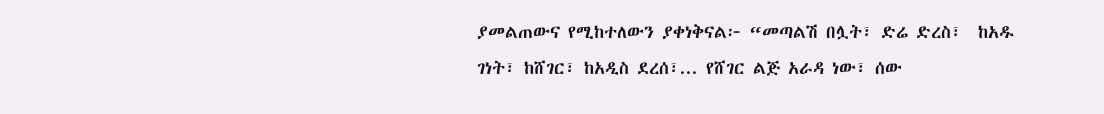ያመልጠውና የሚከተለውን ያቀነቅናል፦ “መጣልሽ በሏት፣ ድሬ ድረስ፣  ከአዱ ገነት፣ ከሸገር፣ ከአዲስ ደረሰ፣... የሸገር ልጅ አራዳ ነው፣ ሰው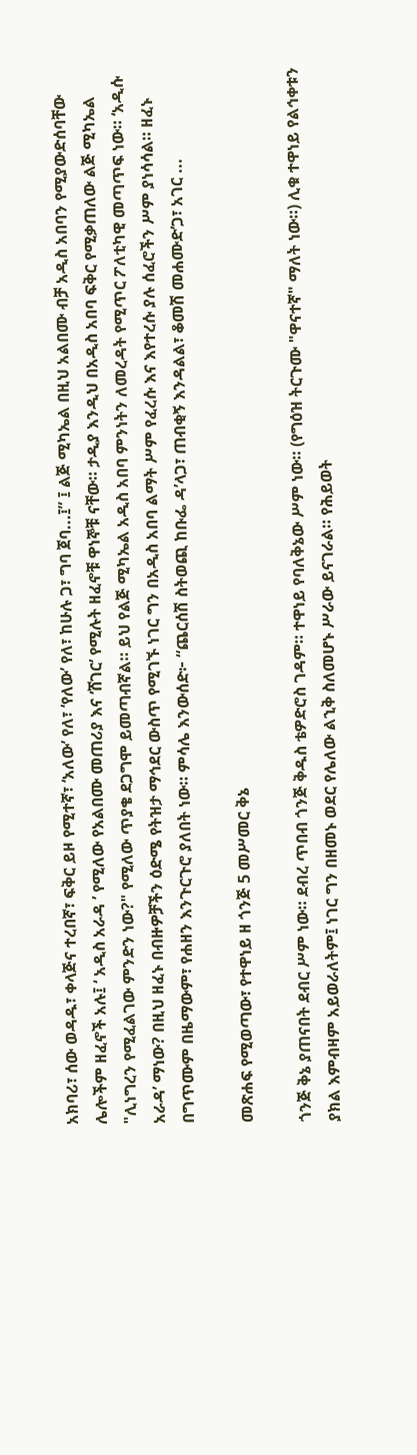አክባሪ፣ ሰው ወዳዱ፣ ቀላጅና ተረበኛ፣ ፍቅር ይዞ የሚተኛ፣ ‘አለው’ የለ፣ ‘የለው’ የለ፣ ከሁሉ ጋ፣ ግባ ጀባ...፤” ፤ ልጅ ሚካኤል በዚህ አልበሙ ብቻ አዲስ አበባን የሚያውድሰባቸው ሌሎችም ዘፈኖች አሉ፤ ‘ አዲስ አራዳ ’ የሚለው የአልበሙ መጠሪያ እና ‘ሸገር’ የሚሉት ዘፈኖቹ ዋነኞቹ ናቸው። ታዲያ እንዲህ በአዲስ አበባ ፍቅር የሚቃጠለው ልጅ ሚካኤል "ሊነግረን የሚፈልገው ምንድን ነው?" የሚለው ጥያቄ ደጋግሞ ይመጣብኛል። ይህ የልጅ ሚካኤል አዲስ አበባ ምንነትን ለመረዳት የሚጥር ፖለቲካዊ መጣጥፍ ነው። ‘አዲሱ አራዳ’ ማነው? በዚህ ዘፈኑ በብዙዎቻችን ዕድሜ የትዝታ ማኅደር ውስጥ የሚገኙ ነገር ግን በአዲስ አበባ ልማት ሥም የፈረሱ እና እየተረሱ ያሉ ሰፈሮችን ሥም ያነሳሳል። ዘፈኑ በግጥሙም በዜማውም፣ የሐዘን እንጉርጉሮ ያለበት ነው። ምሳሌ እንውሰድ፦ “ጨርሰሽ ስትወጪ ከቡፌ ዳ’ላጋ፣ ጠብቂኝ እንዳልል፣ ቆመሽ መሐሙድ’ጋ፣ አገር ...

መጽሐፍ የሚወጣው፣ የተዋነይ ዘ ጎንጅ 5 መሥመር ቅኔ

ጎንጅ ቅኔ ያጠናበት ደብር ሥም ነው። ደብረ ጥበብ ጎንጅ ቅዱስ ቴዎድሮስ ገዳም። ተዋነይ የባለቅኔው ሥም ነው። (የግዕዝ ትርጉሙ "ዋናተኛ" ማለት ነው።) ሊቁ ተዋነይ የልኅቀቱን ያክል እምብዛም አይወራለትም፤ ነገር ግን በዘመኑ ወደር የሌለው ልኂቅ ስለመሆኑ ሥራው ይናገራል። የሕይወት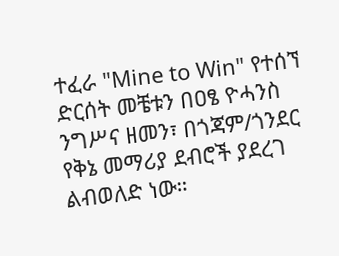ተፈራ "Mine to Win" የተሰኘ ድርሰት መቼቱን በዐፄ ዮሓንስ ንግሥና ዘመን፣ በጎጃም/ጎንደር የቅኔ መማሪያ ደብሮች ያደረገ ልብወለድ ነው።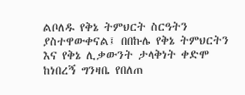ልቦለዱ የቅኔ ትምህርት ስርዓትን ያስተዋውቀናል፤ በበኩሌ የቅኔ ትምህርትን እና የቅኔ ሊቃውንት ታላቅነት ቀድሞ ከነበረኝ ግንዛቤ የበለጠ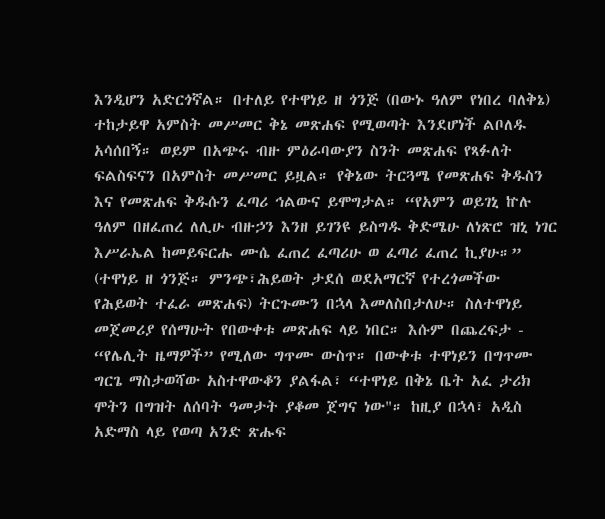እንዲሆን አድርጎኛል። በተለይ የተዋነይ ዘ ጎንጅ (በውኑ ዓለም የነበረ ባለቅኔ) ተከታይዋ አምስት መሥመር ቅኔ መጽሐፍ የሚወጣት እንደሆነች ልቦለዱ አሳሰበኝ። ወይም በአጭሩ ብዙ ምዕራባውያን ስንት መጽሐፍ የጻፉለት ፍልስፍናን በአምስት መሥመር ይዟል። የቅኔው ትርጓሜ የመጽሐፍ ቅዱስን እና የመጽሐፍ ቅዱሱን ፈጣሪ ኅልውና ይሞግታል። “የአምን ወይገኒ ኵሉ ዓለም በዘፈጠረ ለሊሁ ብዙኃን እንዘ ይገንዩ ይስግዱ ቅድሜሁ ለነጽሮ ዝኒ ነገር እሥራኤል ከመይፍርሑ ሙሴ ፈጠረ ፈጣሪሁ ወ ፈጣሪ ፈጠረ ኪያሁ።” (ተዋነይ ዘ ጎንጅ። ምንጭ፣ሕይወት ታደሰ ወደአማርኛ የተረጎመችው የሕይወት ተፈራ መጽሐፍ) ትርጉሙን በኋላ እመለስበታለሁ። ስለተዋነይ መጀመሪያ የሰማሁት የበውቀቱ መጽሐፍ ላይ ነበር። እሱም በጨረፍታ - “የሌሊት ዜማዎች” የሚለው ግጥሙ ውስጥ። በውቀቱ ተዋነይን በግጥሙ ግርጌ ማስታወሻው አስተዋውቆን ያልፋል፣ “ተዋነይ በቅኔ ቤት አፈ ታሪክ ሞትን በግዝት ለሰባት ዓመታት ያቆመ ጀግና ነው"። ከዚያ በኋላ፣ አዲስ አድማስ ላይ የወጣ አንድ ጽሑፍ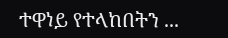ተዋነይ የተላከበትን ...